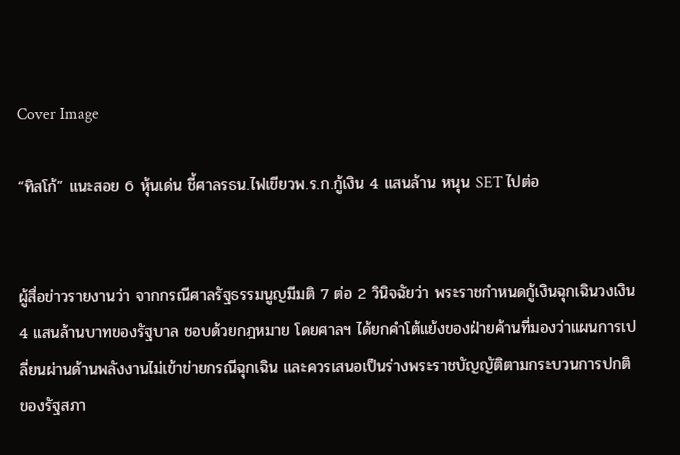Cover Image

“ทิสโก้” แนะสอย 6 หุ้นเด่น ชี้ศาลรธน.ไฟเขียวพ.ร.ก.กู้เงิน 4 แสนล้าน หนุน SET ไปต่อ


ผู้สื่อข่าวรายงานว่า จากกรณีศาลรัฐธรรมนูญมีมติ 7 ต่อ 2 วินิจฉัยว่า พระราชกำหนดกู้เงินฉุกเฉินวงเงิน 4 แสนล้านบาทของรัฐบาล ชอบด้วยกฎหมาย โดยศาลฯ ได้ยกคำโต้แย้งของฝ่ายค้านที่มองว่าแผนการเปลี่ยนผ่านด้านพลังงานไม่เข้าข่ายกรณีฉุกเฉิน และควรเสนอเป็นร่างพระราชบัญญัติตามกระบวนการปกติของรัฐสภา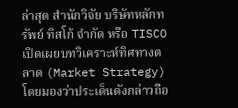ล่าสุด สำนักวิจัย บริษัทหลักทรัพย์ ทิสโก้ จำกัด หรือ TISCO เปิดเผยบทวิเคราะห์ทิศทางตลาด (Market Strategy) โดยมองว่าประเด็นดังกล่าวถือ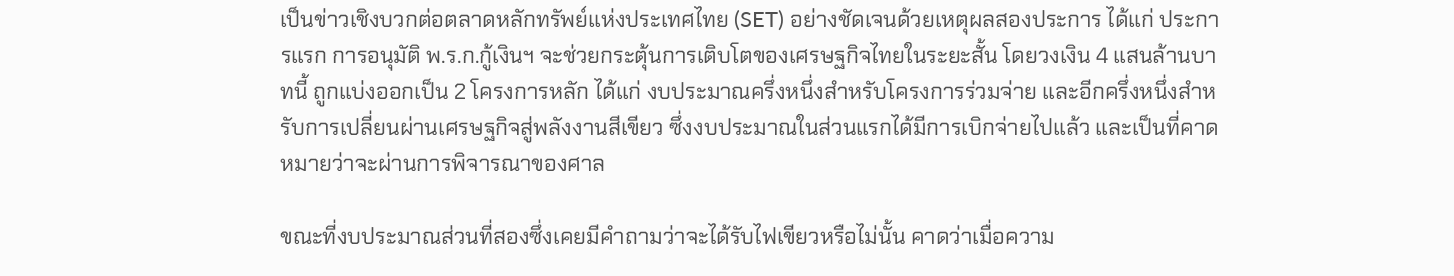เป็นข่าวเชิงบวกต่อตลาดหลักทรัพย์แห่งประเทศไทย (SET) อย่างชัดเจนด้วยเหตุผลสองประการ ได้แก่ ประการแรก การอนุมัติ พ.ร.ก.กู้เงินฯ จะช่วยกระตุ้นการเติบโตของเศรษฐกิจไทยในระยะสั้น โดยวงเงิน 4 แสนล้านบาทนี้ ถูกแบ่งออกเป็น 2 โครงการหลัก ได้แก่ งบประมาณครึ่งหนึ่งสำหรับโครงการร่วมจ่าย และอีกครึ่งหนึ่งสำหรับการเปลี่ยนผ่านเศรษฐกิจสู่พลังงานสีเขียว ซึ่งงบประมาณในส่วนแรกได้มีการเบิกจ่ายไปแล้ว และเป็นที่คาดหมายว่าจะผ่านการพิจารณาของศาล

ขณะที่งบประมาณส่วนที่สองซึ่งเคยมีคำถามว่าจะได้รับไฟเขียวหรือไม่นั้น คาดว่าเมื่อความ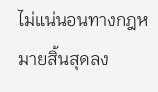ไม่แน่นอนทางกฎหมายสิ้นสุดลง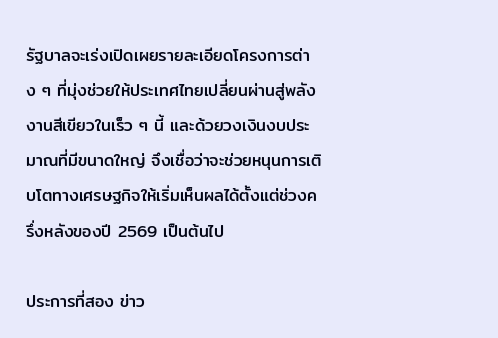รัฐบาลจะเร่งเปิดเผยรายละเอียดโครงการต่าง ๆ ที่มุ่งช่วยให้ประเทศไทยเปลี่ยนผ่านสู่พลังงานสีเขียวในเร็ว ๆ นี้ และด้วยวงเงินงบประมาณที่มีขนาดใหญ่ จึงเชื่อว่าจะช่วยหนุนการเติบโตทางเศรษฐกิจให้เริ่มเห็นผลได้ตั้งแต่ช่วงครึ่งหลังของปี 2569 เป็นต้นไป

ประการที่สอง ข่าว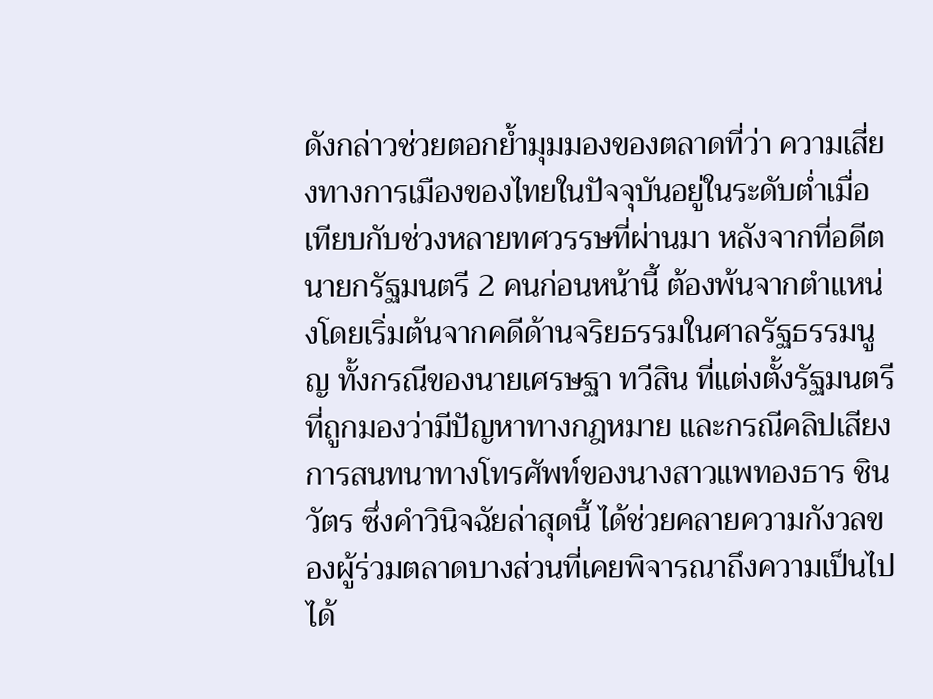ดังกล่าวช่วยตอกย้ำมุมมองของตลาดที่ว่า ความเสี่ยงทางการเมืองของไทยในปัจจุบันอยู่ในระดับต่ำเมื่อเทียบกับช่วงหลายทศวรรษที่ผ่านมา หลังจากที่อดีตนายกรัฐมนตรี 2 คนก่อนหน้านี้ ต้องพ้นจากตำแหน่งโดยเริ่มต้นจากคดีด้านจริยธรรมในศาลรัฐธรรมนูญ ทั้งกรณีของนายเศรษฐา ทวีสิน ที่แต่งตั้งรัฐมนตรีที่ถูกมองว่ามีปัญหาทางกฎหมาย และกรณีคลิปเสียงการสนทนาทางโทรศัพท์ของนางสาวแพทองธาร ชินวัตร ซึ่งคำวินิจฉัยล่าสุดนี้ ได้ช่วยคลายความกังวลของผู้ร่วมตลาดบางส่วนที่เคยพิจารณาถึงความเป็นไปได้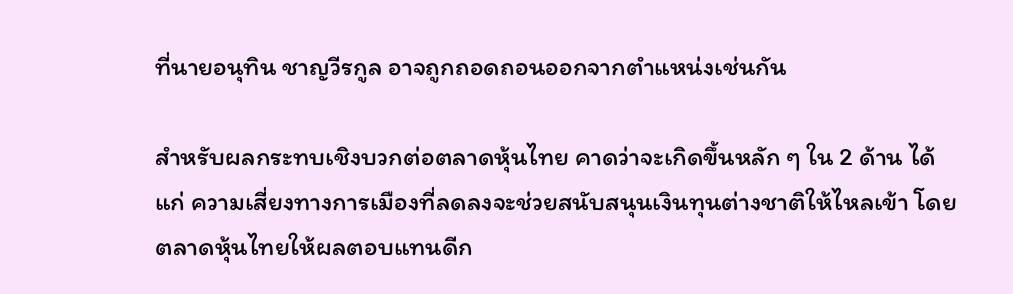ที่นายอนุทิน ชาญวีรกูล อาจถูกถอดถอนออกจากตำแหน่งเช่นกัน

สำหรับผลกระทบเชิงบวกต่อตลาดหุ้นไทย คาดว่าจะเกิดขึ้นหลัก ๆ ใน 2 ด้าน ได้แก่ ความเสี่ยงทางการเมืองที่ลดลงจะช่วยสนับสนุนเงินทุนต่างชาติให้ไหลเข้า โดยตลาดหุ้นไทยให้ผลตอบแทนดีก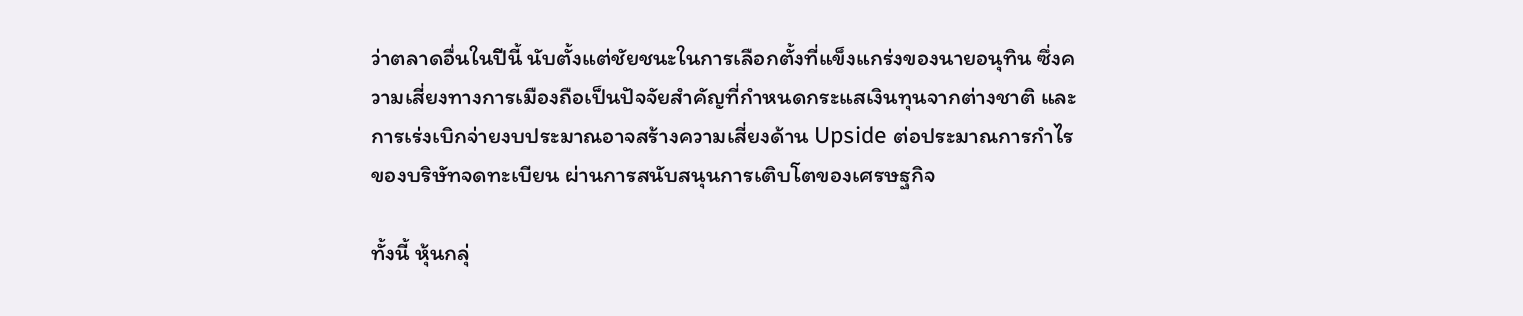ว่าตลาดอื่นในปีนี้ นับตั้งแต่ชัยชนะในการเลือกตั้งที่แข็งแกร่งของนายอนุทิน ซึ่งความเสี่ยงทางการเมืองถือเป็นปัจจัยสำคัญที่กำหนดกระแสเงินทุนจากต่างชาติ และการเร่งเบิกจ่ายงบประมาณอาจสร้างความเสี่ยงด้าน Upside ต่อประมาณการกำไรของบริษัทจดทะเบียน ผ่านการสนับสนุนการเติบโตของเศรษฐกิจ

ทั้งนี้ หุ้นกลุ่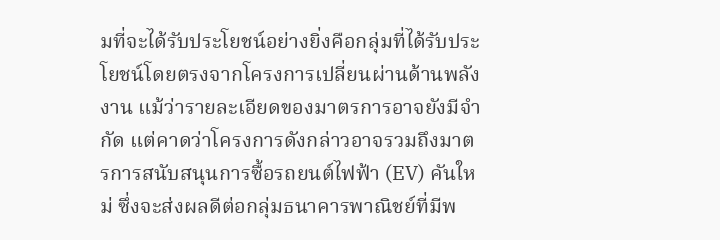มที่จะได้รับประโยชน์อย่างยิ่งคือกลุ่มที่ได้รับประโยชน์โดยตรงจากโครงการเปลี่ยนผ่านด้านพลังงาน แม้ว่ารายละเอียดของมาตรการอาจยังมีจำกัด แต่คาดว่าโครงการดังกล่าวอาจรวมถึงมาตรการสนับสนุนการซื้อรถยนต์ไฟฟ้า (EV) คันใหม่ ซึ่งจะส่งผลดีต่อกลุ่มธนาคารพาณิชย์ที่มีพ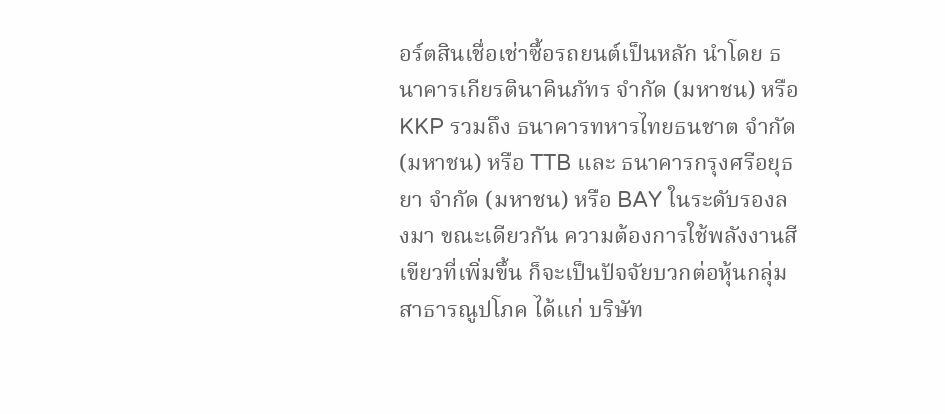อร์ตสินเชื่อเช่าซื้อรถยนต์เป็นหลัก นำโดย ธนาคารเกียรตินาคินภัทร จำกัด (มหาชน) หรือ KKP รวมถึง ธนาคารทหารไทยธนชาต จำกัด (มหาชน) หรือ TTB และ ธนาคารกรุงศรีอยุธยา จำกัด (มหาชน) หรือ BAY ในระดับรองลงมา ขณะเดียวกัน ความต้องการใช้พลังงานสีเขียวที่เพิ่มขึ้น ก็จะเป็นปัจจัยบวกต่อหุ้นกลุ่มสาธารณูปโภค ได้แก่ บริษัท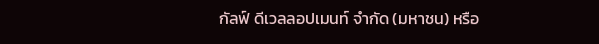กัลฟ์ ดีเวลลอปเมนท์ จำกัด (มหาชน) หรือ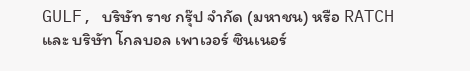GULF, บริษัท ราช กรุ๊ป จำกัด (มหาชน) หรือ RATCH และ บริษัท โกลบอล เพาเวอร์ ซินเนอร์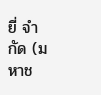ยี่ จำกัด (มหาช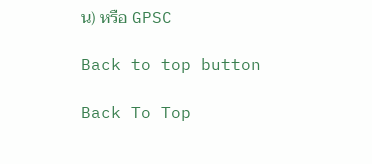น) หรือ GPSC

Back to top button

Back To Top